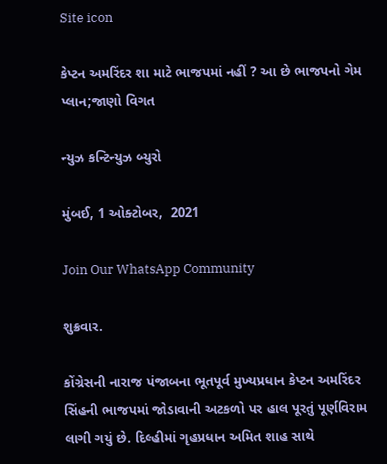Site icon

કેપ્ટન અમરિંદર શા માટે ભાજપમાં નહીં ? આ છે ભાજપનો ગેમ પ્લાન;જાણો વિગત

ન્યુઝ કન્ટિન્યુઝ બ્યુરો

મુંબઈ, 1 ઓક્ટોબર,  2021

Join Our WhatsApp Community

શુક્રવાર.

કોંગ્રેસની નારાજ પંજાબના ભૂતપૂર્વ મુખ્યપ્રધાન કેપ્ટન અમરિંદર સિંહની ભાજપમાં જોડાવાની અટકળો પર હાલ પૂરતું પૂર્ણવિરામ લાગી ગયું છે. દિલ્હીમાં ગૃહપ્રધાન અમિત શાહ સાથે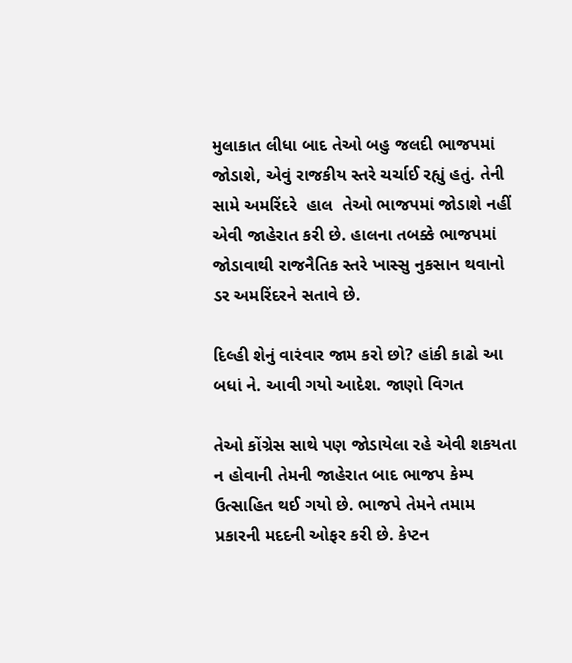મુલાકાત લીધા બાદ તેઓ બહુ જલદી ભાજપમાં જોડાશે, એવું રાજકીય સ્તરે ચર્ચાઈ રહ્યું હતું. તેની સામે અમરિંદરે  હાલ  તેઓ ભાજપમાં જોડાશે નહીં એવી જાહેરાત કરી છે. હાલના તબક્કે ભાજપમાં જોડાવાથી રાજનૈતિક સ્તરે ખાસ્સુ નુકસાન થવાનો ડર અમરિંદરને સતાવે છે.

દિલ્હી શેનું વારંવાર જામ કરો છો? હાંકી કાઢો આ બધાં ને. આવી ગયો આદેશ. જાણો વિગત

તેઓ કોંગ્રેસ સાથે પણ જોડાયેલા રહે એવી શકયતા ન હોવાની તેમની જાહેરાત બાદ ભાજપ કેમ્પ ઉત્સાહિત થઈ ગયો છે. ભાજપે તેમને તમામ પ્રકારની મદદની ઓફર કરી છે. કેપ્ટન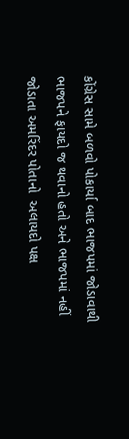કોંગ્રેસ સામે બળવો પોકાર્યા બાદ ભાજપમાં જોડાવાથી ભાજપને ફાયદો જ થવાનો હતો અને ભાજપમાં નહીં જોડાતા અમરિંદર પોતાનો  અલાયદો પક્ષ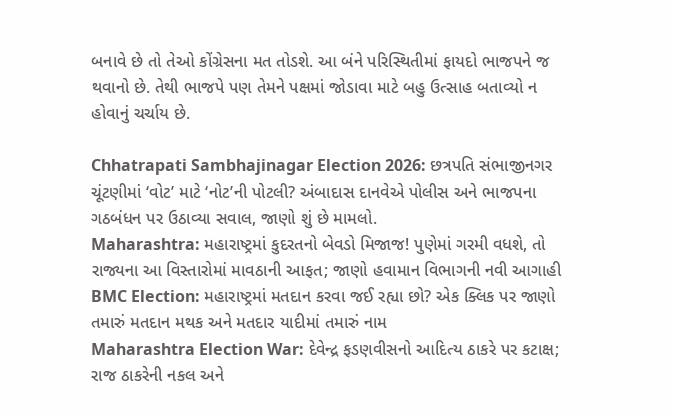બનાવે છે તો તેઓ કોંગ્રેસના મત તોડશે. આ બંને પરિસ્થિતીમાં ફાયદો ભાજપને જ થવાનો છે. તેથી ભાજપે પણ તેમને પક્ષમાં જોડાવા માટે બહુ ઉત્સાહ બતાવ્યો ન હોવાનું ચર્ચાય છે.

Chhatrapati Sambhajinagar Election 2026: છત્રપતિ સંભાજીનગર ચૂંટણીમાં ‘વોટ’ માટે ‘નોટ’ની પોટલી? અંબાદાસ દાનવેએ પોલીસ અને ભાજપના ગઠબંધન પર ઉઠાવ્યા સવાલ, જાણો શું છે મામલો.
Maharashtra: મહારાષ્ટ્રમાં કુદરતનો બેવડો મિજાજ! પુણેમાં ગરમી વધશે, તો રાજ્યના આ વિસ્તારોમાં માવઠાની આફત; જાણો હવામાન વિભાગની નવી આગાહી
BMC Election: મહારાષ્ટ્રમાં મતદાન કરવા જઈ રહ્યા છો? એક ક્લિક પર જાણો તમારું મતદાન મથક અને મતદાર યાદીમાં તમારું નામ
Maharashtra Election War: દેવેન્દ્ર ફડણવીસનો આદિત્ય ઠાકરે પર કટાક્ષ; રાજ ઠાકરેની નકલ અને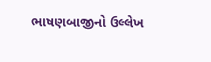ભાષણબાજીનો ઉલ્લેખ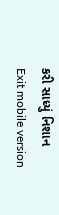કરી સાધ્યું નિશાન
Exit mobile version